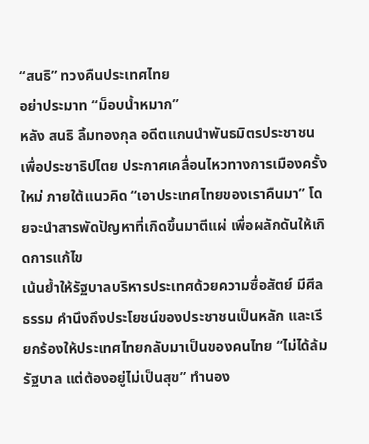“สนธิ” ทวงคืนประเทศไทย
อย่าประมาท “ม็อบน้ำหมาก”
หลัง สนธิ ลิ้มทองกุล อดีตแกนนำพันธมิตรประชาชนเพื่อประชาธิปไตย ประกาศเคลื่อนไหวทางการเมืองครั้งใหม่ ภายใต้แนวคิด “เอาประเทศไทยของเราคืนมา” โดยจะนำสารพัดปัญหาที่เกิดขึ้นมาตีแผ่ เพื่อผลักดันให้เกิดการแก้ไข
เน้นย้ำให้รัฐบาลบริหารประเทศด้วยความซื่อสัตย์ มีศีลธรรม คำนึงถึงประโยชน์ของประชาชนเป็นหลัก และเรียกร้องให้ประเทศไทยกลับมาเป็นของคนไทย “ไม่ได้ล้มรัฐบาล แต่ต้องอยู่ไม่เป็นสุข” ทำนอง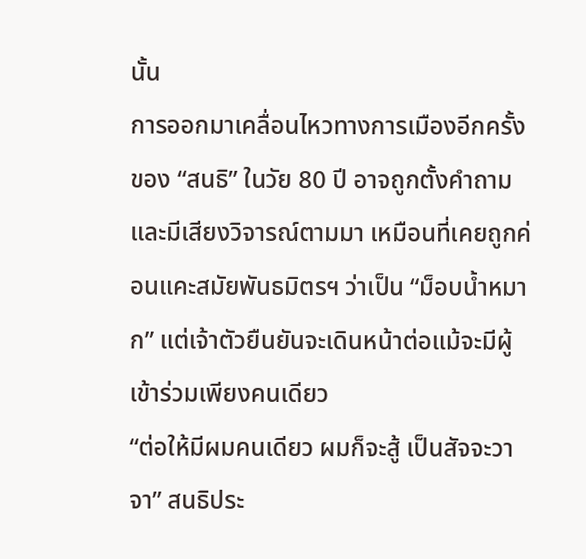นั้น
การออกมาเคลื่อนไหวทางการเมืองอีกครั้งของ “สนธิ” ในวัย 80 ปี อาจถูกตั้งคำถามและมีเสียงวิจารณ์ตามมา เหมือนที่เคยถูกค่อนแคะสมัยพันธมิตรฯ ว่าเป็น “ม็อบน้ำหมาก” แต่เจ้าตัวยืนยันจะเดินหน้าต่อแม้จะมีผู้เข้าร่วมเพียงคนเดียว
“ต่อให้มีผมคนเดียว ผมก็จะสู้ เป็นสัจจะวาจา” สนธิประ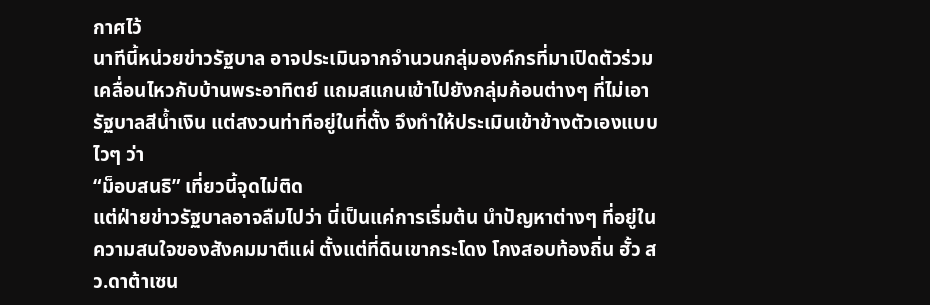กาศไว้
นาทีนี้หน่วยข่าวรัฐบาล อาจประเมินจากจำนวนกลุ่มองค์กรที่มาเปิดตัวร่วมเคลื่อนไหวกับบ้านพระอาทิตย์ แถมสแกนเข้าไปยังกลุ่มก้อนต่างๆ ที่ไม่เอารัฐบาลสีน้ำเงิน แต่สงวนท่าทีอยู่ในที่ตั้ง จึงทำให้ประเมินเข้าข้างตัวเองแบบไวๆ ว่า
“ม็อบสนธิ” เที่ยวนี้จุดไม่ติด
แต่ฝ่ายข่าวรัฐบาลอาจลืมไปว่า นี่เป็นแค่การเริ่มต้น นำปัญหาต่างๆ ที่อยู่ในความสนใจของสังคมมาตีแผ่ ตั้งแต่ที่ดินเขากระโดง โกงสอบท้องถิ่น ฮั้ว สว.ดาต้าเซน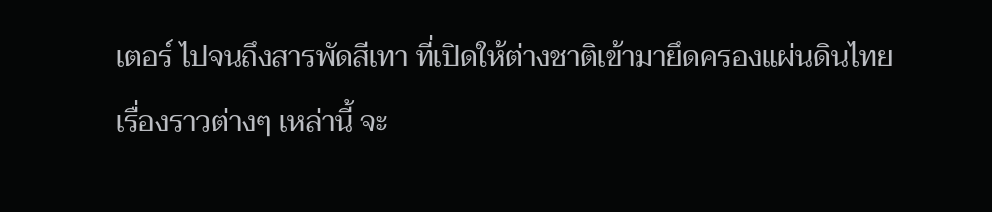เตอร์ ไปจนถึงสารพัดสีเทา ที่เปิดให้ต่างชาติเข้ามายึดครองแผ่นดินไทย
เรื่องราวต่างๆ เหล่านี้ จะ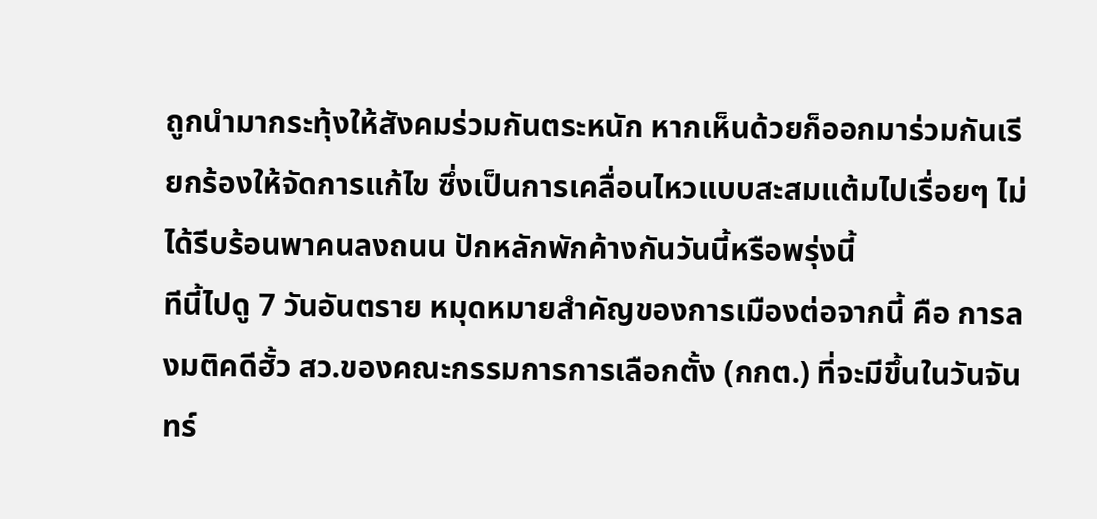ถูกนำมากระทุ้งให้สังคมร่วมกันตระหนัก หากเห็นด้วยก็ออกมาร่วมกันเรียกร้องให้จัดการแก้ไข ซึ่งเป็นการเคลื่อนไหวแบบสะสมแต้มไปเรื่อยๆ ไม่ได้รีบร้อนพาคนลงถนน ปักหลักพักค้างกันวันนี้หรือพรุ่งนี้
ทีนี้ไปดู 7 วันอันตราย หมุดหมายสำคัญของการเมืองต่อจากนี้ คือ การลงมติคดีฮั้ว สว.ของคณะกรรมการการเลือกตั้ง (กกต.) ที่จะมีขึ้นในวันจันทร์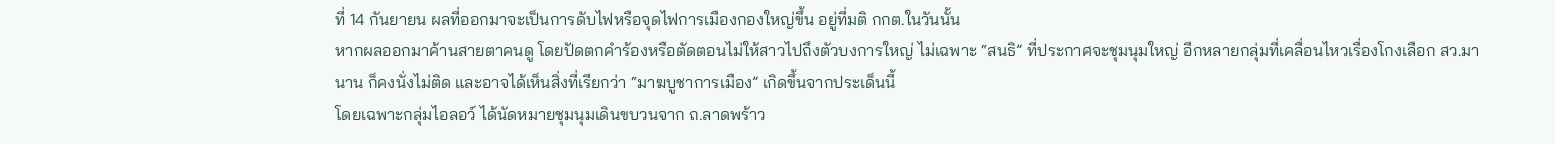ที่ 14 กันยายน ผลที่ออกมาจะเป็นการดับไฟหรือจุดไฟการเมืองกองใหญ่ขึ้น อยู่ที่มติ กกต.ในวันนั้น
หากผลออกมาค้านสายตาคนดู โดยปัดตกคำร้องหรือตัดตอนไม่ให้สาวไปถึงตัวบงการใหญ่ ไม่เฉพาะ “สนธิ” ที่ประกาศจะชุมนุมใหญ่ อีกหลายกลุ่มที่เคลื่อนไหวเรื่องโกงเลือก สว.มานาน ก็คงนั่งไม่ติด และอาจได้เห็นสิ่งที่เรียกว่า “มาฆบูชาการเมือง” เกิดขึ้นจากประเด็นนี้
โดยเฉพาะกลุ่มไอลอว์ ได้นัดหมายชุมนุมเดินขบวนจาก ถ.ลาดพร้าว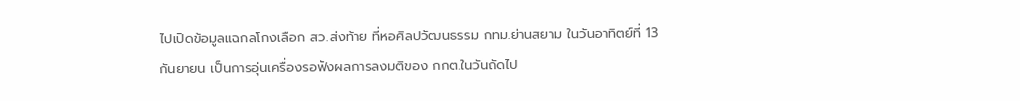ไปเปิดข้อมูลแฉกลโกงเลือก สว.ส่งท้าย ที่หอศิลปวัฒนธรรม กทม.ย่านสยาม ในวันอาทิตย์ที่ 13 กันยายน เป็นการอุ่นเครื่องรอฟังผลการลงมติของ กกต.ในวันถัดไป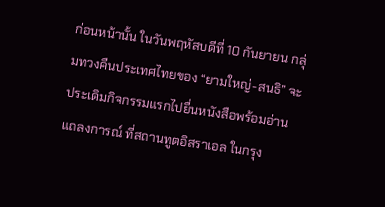ก่อนหน้านั้น ในวันพฤหัสบดีที่ 10 กันยายน กลุ่มทวงคืนประเทศไทยของ “ยามใหญ่-สนธิ” จะประเดิมกิจกรรมแรกไปยื่นหนังสือพร้อมอ่านแถลงการณ์ ที่สถานทูตอิสราเอล ในกรุง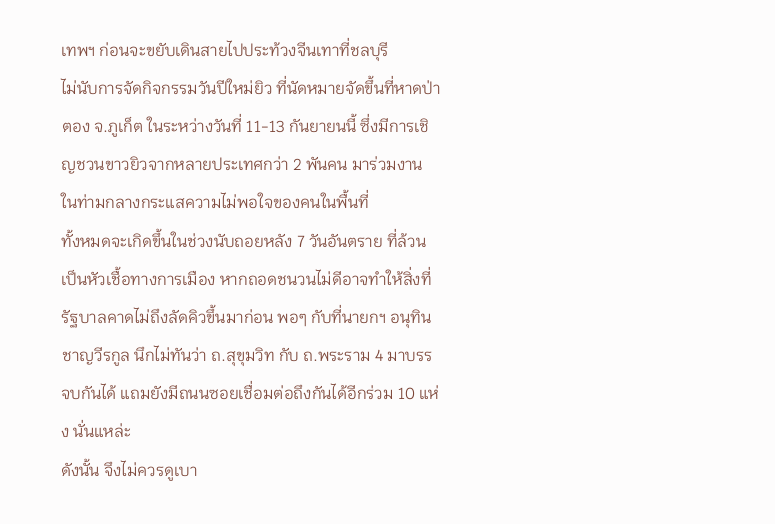เทพฯ ก่อนจะขยับเดินสายไปประท้วงจีนเทาที่ชลบุรี
ไม่นับการจัดกิจกรรมวันปีใหม่ยิว ที่นัดหมายจัดขึ้นที่หาดป่าตอง จ.ภูเก็ต ในระหว่างวันที่ 11-13 กันยายนนี้ ซึ่งมีการเชิญชวนขาวยิวจากหลายประเทศกว่า 2 พันคน มาร่วมงาน ในท่ามกลางกระแสความไม่พอใจของคนในพื้นที่
ทั้งหมดจะเกิดขึ้นในช่วงนับถอยหลัง 7 วันอันตราย ที่ล้วนเป็นหัวเชื้อทางการเมือง หากถอดชนวนไม่ดีอาจทำให้สิ่งที่รัฐบาลคาดไม่ถึงลัดคิวขึ้นมาก่อน พอๆ กับที่นายกฯ อนุทิน ชาญวีรกูล นึกไม่ทันว่า ถ.สุขุมวิท กับ ถ.พระราม 4 มาบรรจบกันได้ แถมยังมีถนนซอยเชื่อมต่อถึงกันได้อีกร่วม 10 แห่ง นั่นแหล่ะ
ดังนั้น จึงไม่ควรดูเบา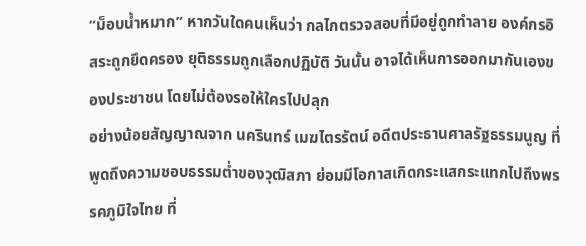“ม็อบน้ำหมาก” หากวันใดคนเห็นว่า กลไกตรวจสอบที่มีอยู่ถูกทำลาย องค์กรอิสระถูกยึดครอง ยุติธรรมถูกเลือกปฏิบัติ วันนั้น อาจได้เห็นการออกมากันเองของประชาชน โดยไม่ต้องรอให้ใครไปปลุก
อย่างน้อยสัญญาณจาก นครินทร์ เมฆไตรรัตน์ อดีตประธานศาลรัฐธรรมนูญ ที่พูดถึงความชอบธรรมต่ำของวุฒิสภา ย่อมมีโอกาสเกิดกระแสกระแทกไปถึงพรรคภูมิใจไทย ที่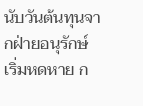นับวันต้นทุนจากฝ่ายอนุรักษ์เริ่มหดหาย ก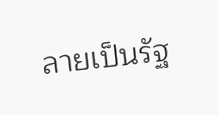ลายเป็นรัฐ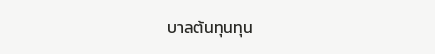บาลต้นทุนทุน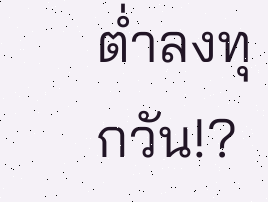ต่ำลงทุกวัน!?